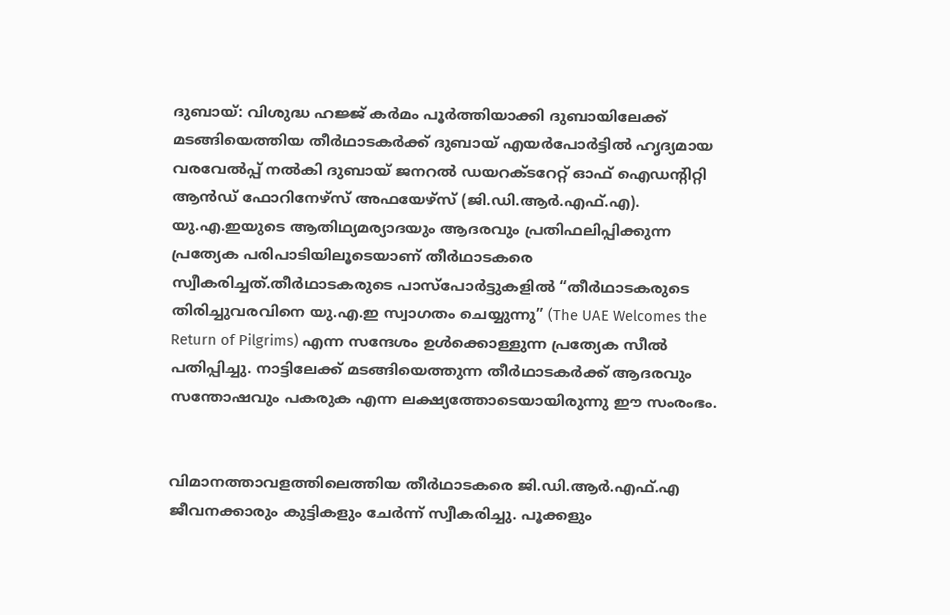ദുബായ്: വിശുദ്ധ ഹജ്ജ് കർമം പൂർത്തിയാക്കി ദുബായിലേക്ക് മടങ്ങിയെത്തിയ തീർഥാടകർക്ക് ദുബായ് എയർപോർട്ടിൽ ഹൃദ്യമായ വരവേൽപ്പ് നൽകി ദുബായ് ജനറൽ ഡയറക്ടറേറ്റ് ഓഫ് ഐഡന്റിറ്റി ആൻഡ് ഫോറിനേഴ്സ് അഫയേഴ്സ് (ജി.ഡി.ആർ.എഫ്.എ). യു.എ.ഇയുടെ ആതിഥ്യമര്യാദയും ആദരവും പ്രതിഫലിപ്പിക്കുന്ന പ്രത്യേക പരിപാടിയിലൂടെയാണ് തീർഥാടകരെ സ്വീകരിച്ചത്.തീർഥാടകരുടെ പാസ്പോർട്ടുകളിൽ “തീർഥാടകരുടെ തിരിച്ചുവരവിനെ യു.എ.ഇ സ്വാഗതം ചെയ്യുന്നു” (The UAE Welcomes the Return of Pilgrims) എന്ന സന്ദേശം ഉൾക്കൊള്ളുന്ന പ്രത്യേക സീൽ പതിപ്പിച്ചു. നാട്ടിലേക്ക് മടങ്ങിയെത്തുന്ന തീർഥാടകർക്ക് ആദരവും സന്തോഷവും പകരുക എന്ന ലക്ഷ്യത്തോടെയായിരുന്നു ഈ സംരംഭം.


വിമാനത്താവളത്തിലെത്തിയ തീർഥാടകരെ ജി.ഡി.ആർ.എഫ്.എ ജീവനക്കാരും കുട്ടികളും ചേർന്ന് സ്വീകരിച്ചു. പൂക്കളും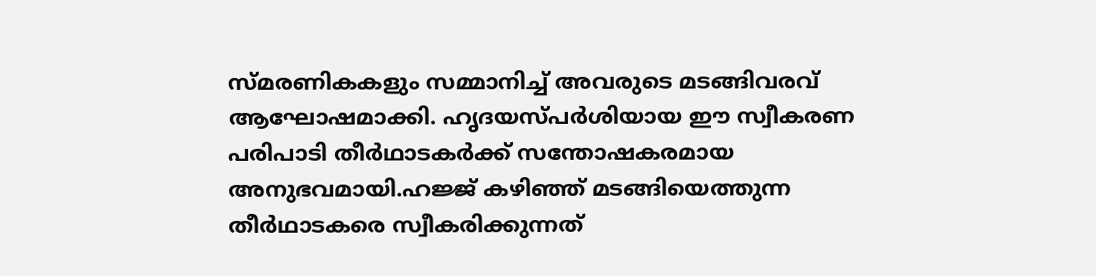സ്മരണികകളും സമ്മാനിച്ച് അവരുടെ മടങ്ങിവരവ് ആഘോഷമാക്കി. ഹൃദയസ്പർശിയായ ഈ സ്വീകരണ പരിപാടി തീർഥാടകർക്ക് സന്തോഷകരമായ അനുഭവമായി.ഹജ്ജ് കഴിഞ്ഞ് മടങ്ങിയെത്തുന്ന തീർഥാടകരെ സ്വീകരിക്കുന്നത്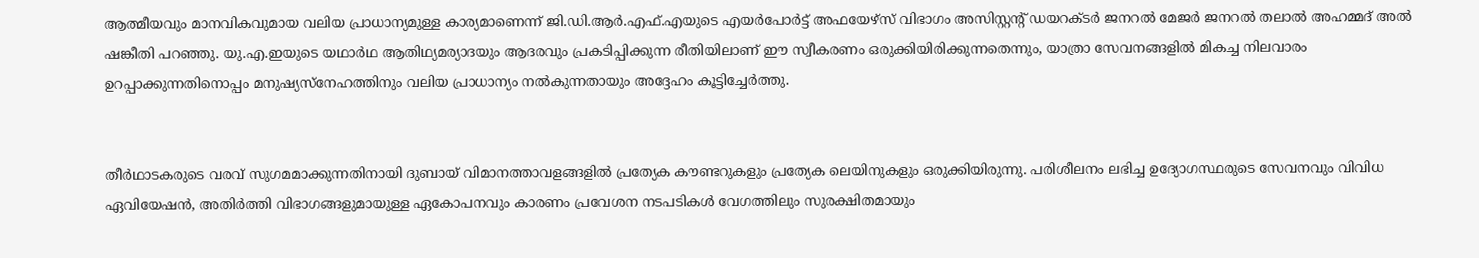ആത്മീയവും മാനവികവുമായ വലിയ പ്രാധാന്യമുള്ള കാര്യമാണെന്ന് ജി.ഡി.ആർ.എഫ്.എയുടെ എയർപോർട്ട് അഫയേഴ്സ് വിഭാഗം അസിസ്റ്റന്റ് ഡയറക്ടർ ജനറൽ മേജർ ജനറൽ തലാൽ അഹമ്മദ് അൽ ഷങ്കീതി പറഞ്ഞു. യു.എ.ഇയുടെ യഥാർഥ ആതിഥ്യമര്യാദയും ആദരവും പ്രകടിപ്പിക്കുന്ന രീതിയിലാണ് ഈ സ്വീകരണം ഒരുക്കിയിരിക്കുന്നതെന്നും, യാത്രാ സേവനങ്ങളിൽ മികച്ച നിലവാരം ഉറപ്പാക്കുന്നതിനൊപ്പം മനുഷ്യസ്നേഹത്തിനും വലിയ പ്രാധാന്യം നൽകുന്നതായും അദ്ദേഹം കൂട്ടിച്ചേർത്തു.


തീർഥാടകരുടെ വരവ് സുഗമമാക്കുന്നതിനായി ദുബായ് വിമാനത്താവളങ്ങളിൽ പ്രത്യേക കൗണ്ടറുകളും പ്രത്യേക ലെയിനുകളും ഒരുക്കിയിരുന്നു. പരിശീലനം ലഭിച്ച ഉദ്യോഗസ്ഥരുടെ സേവനവും വിവിധ ഏവിയേഷൻ, അതിർത്തി വിഭാഗങ്ങളുമായുള്ള ഏകോപനവും കാരണം പ്രവേശന നടപടികൾ വേഗത്തിലും സുരക്ഷിതമായും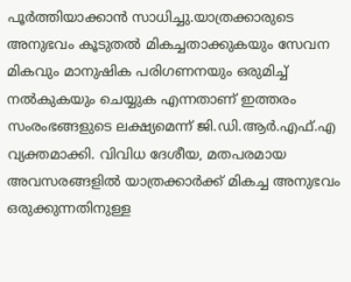പൂർത്തിയാക്കാൻ സാധിച്ചു.യാത്രക്കാരുടെ അനുഭവം കൂടുതൽ മികച്ചതാക്കുകയും സേവന മികവും മാനുഷിക പരിഗണനയും ഒരുമിച്ച് നൽകുകയും ചെയ്യുക എന്നതാണ് ഇത്തരം സംരംഭങ്ങളുടെ ലക്ഷ്യമെന്ന് ജി.ഡി.ആർ.എഫ്.എ വ്യക്തമാക്കി. വിവിധ ദേശീയ, മതപരമായ അവസരങ്ങളിൽ യാത്രക്കാർക്ക് മികച്ച അനുഭവം ഒരുക്കുന്നതിനുള്ള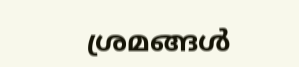ശ്രമങ്ങൾ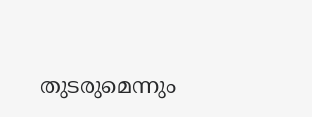തുടരുമെന്നും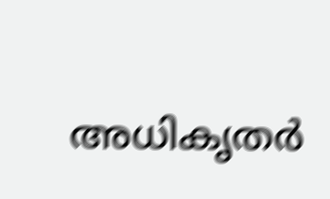അധികൃതർ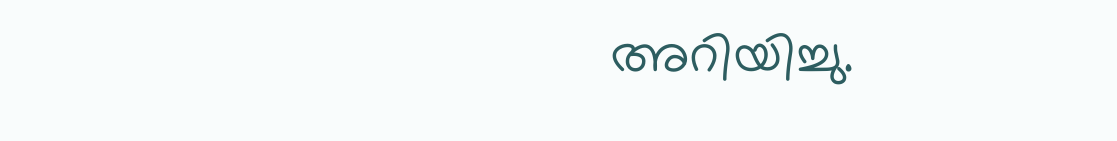അറിയിച്ചു.